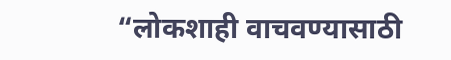“लोकशाही वाचवण्यासाठी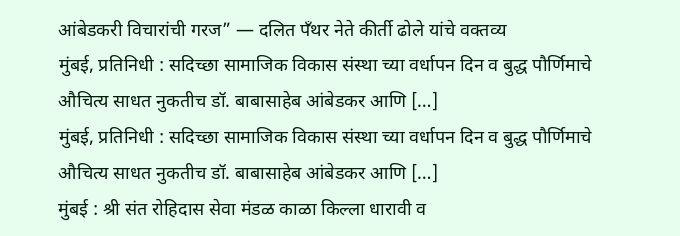आंबेडकरी विचारांची गरज” — दलित पँथर नेते कीर्ती ढोले यांचे वक्तव्य
मुंबई, प्रतिनिधी : सदिच्छा सामाजिक विकास संस्था च्या वर्धापन दिन व बुद्ध पौर्णिमाचे औचित्य साधत नुकतीच डॉ. बाबासाहेब आंबेडकर आणि […]
मुंबई, प्रतिनिधी : सदिच्छा सामाजिक विकास संस्था च्या वर्धापन दिन व बुद्ध पौर्णिमाचे औचित्य साधत नुकतीच डॉ. बाबासाहेब आंबेडकर आणि […]
मुंबई : श्री संत रोहिदास सेवा मंडळ काळा किल्ला धारावी व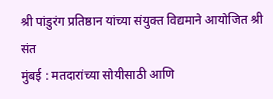श्री पांडुरंग प्रतिष्ठान यांच्या संयुक्त विद्यमाने आयोजित श्री संत
मुंबई : मतदारांच्या सोयीसाठी आणि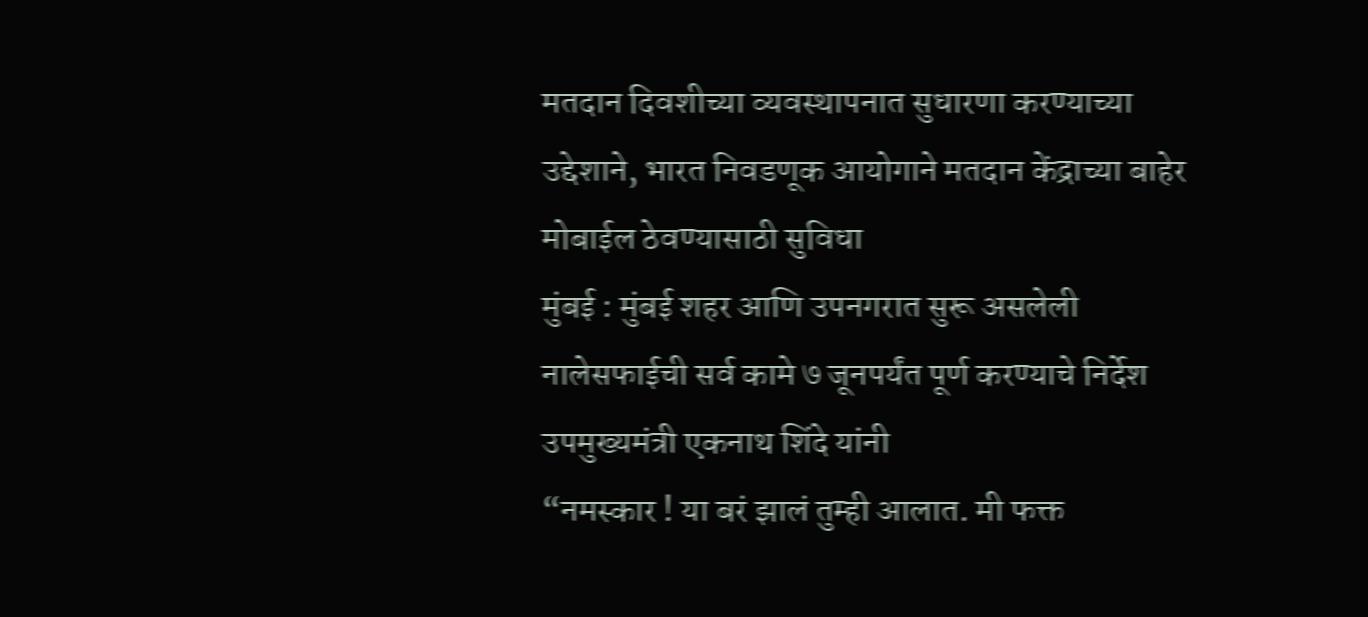मतदान दिवशीच्या व्यवस्थापनात सुधारणा करण्याच्या उद्देशाने, भारत निवडणूक आयोगाने मतदान केंद्राच्या बाहेर मोबाईल ठेवण्यासाठी सुविधा
मुंबई : मुंबई शहर आणि उपनगरात सुरू असलेली नालेसफाईची सर्व कामे ७ जूनपर्यंत पूर्ण करण्याचे निर्देश उपमुख्यमंत्री एकनाथ शिंदे यांनी
“नमस्कार ! या बरं झालं तुम्ही आलात. मी फक्त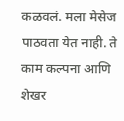कळवलं. मला मेसेज पाठवता येत नाही. ते काम कल्पना आणि शेखर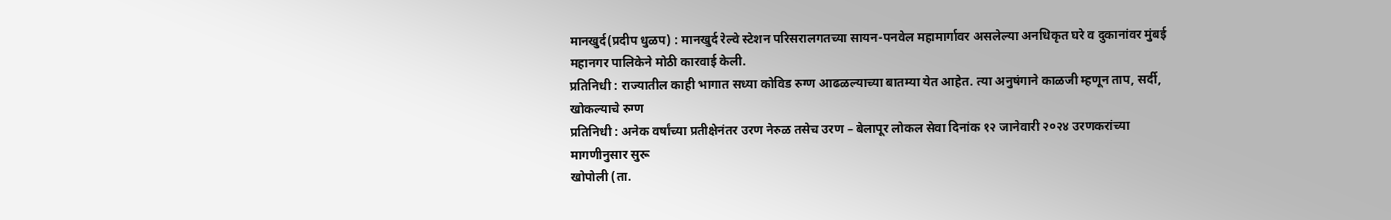मानखुर्द(प्रदीप धुळप) : मानखुर्द रेल्वे स्टेशन परिसरालगतच्या सायन-पनवेल महामार्गावर असलेल्या अनधिकृत घरे व दुकानांवर मुंबई महानगर पालिकेने मोठी कारवाई केली.
प्रतिनिधी : राज्यातील काही भागात सध्या कोविड रुग्ण आढळल्याच्या बातम्या येत आहेत. त्या अनुषंगाने काळजी म्हणून ताप, सर्दी, खोकल्याचे रुग्ण
प्रतिनिधी : अनेक वर्षांच्या प्रतीक्षेनंतर उरण नेरुळ तसेच उरण – बेलापूर लोकल सेवा दिनांक १२ जानेवारी २०२४ उरणकरांच्या मागणीनुसार सुरू
खोपोली (ता.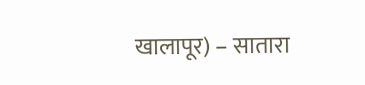खालापूर) – सातारा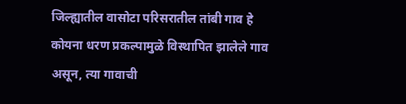जिल्ह्यातील वासोटा परिसरातील तांबी गाव हे कोयना धरण प्रकल्पामुळे विस्थापित झालेले गाव असून, त्या गावाची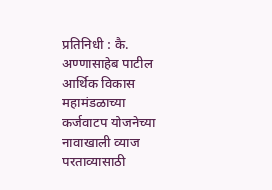प्रतिनिधी : कै. अण्णासाहेब पाटील आर्थिक विकास महामंडळाच्या कर्जवाटप योजनेच्या नावाखाली व्याज परताव्यासाठी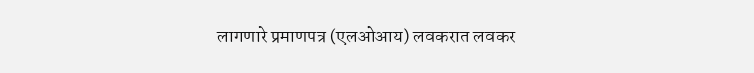लागणारे प्रमाणपत्र (एलओआय) लवकरात लवकर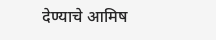देण्याचे आमिष